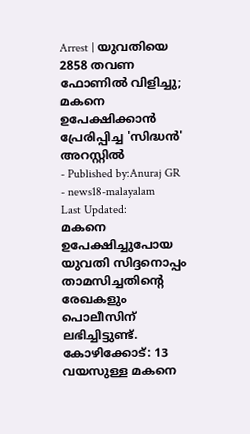Arrest | യുവതിയെ 2858 തവണ ഫോണിൽ വിളിച്ചു; മകനെ ഉപേക്ഷിക്കാൻ പ്രേരിപ്പിച്ച 'സിദ്ധൻ' അറസ്റ്റിൽ
- Published by:Anuraj GR
- news18-malayalam
Last Updated:
മകനെ ഉപേക്ഷിച്ചുപോയ യുവതി സിദ്ദനൊപ്പം താമസിച്ചതിന്റെ രേഖകളും പൊലീസിന് ലഭിച്ചിട്ടുണ്ട്.
കോഴിക്കോട്: 13 വയസുള്ള മകനെ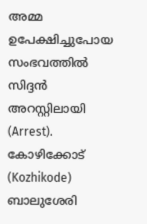അമ്മ ഉപേക്ഷിച്ചുപോയ സംഭവത്തിൽ സിദ്ദൻ അറസ്റ്റിലായി (Arrest). കോഴിക്കോട് (Kozhikode) ബാലുശേരി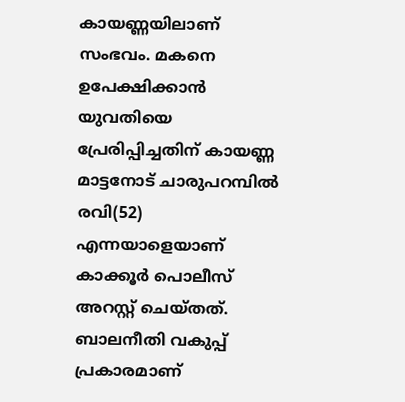കായണ്ണയിലാണ് സംഭവം. മകനെ ഉപേക്ഷിക്കാൻ യുവതിയെ പ്രേരിപ്പിച്ചതിന് കായണ്ണ മാട്ടനോട് ചാരുപറമ്പിൽ രവി(52) എന്നയാളെയാണ് കാക്കൂർ പൊലീസ് അറസ്റ്റ് ചെയ്തത്. ബാലനീതി വകുപ്പ് പ്രകാരമാണ്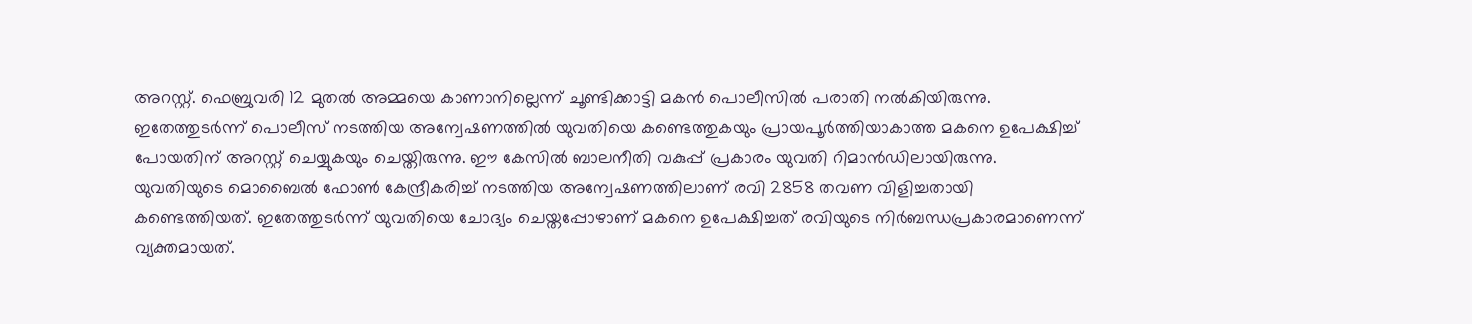അറസ്റ്റ്. ഫെബ്രുവരി 12 മുതൽ അമ്മയെ കാണാനില്ലെന്ന് ചൂണ്ടിക്കാട്ടി മകൻ പൊലീസിൽ പരാതി നൽകിയിരുന്നു. ഇതേത്തുടർന്ന് പൊലീസ് നടത്തിയ അന്വേഷണത്തിൽ യുവതിയെ കണ്ടെത്തുകയും പ്രായപൂർത്തിയാകാത്ത മകനെ ഉപേക്ഷിച്ച് പോയതിന് അറസ്റ്റ് ചെയ്യുകയും ചെയ്തിരുന്നു. ഈ കേസിൽ ബാലനീതി വകുപ്പ് പ്രകാരം യുവതി റിമാൻഡിലായിരുന്നു.
യുവതിയുടെ മൊബൈൽ ഫോൺ കേന്ദ്രീകരിച്ച് നടത്തിയ അന്വേഷണത്തിലാണ് രവി 2858 തവണ വിളിച്ചതായി കണ്ടെത്തിയത്. ഇതേത്തുടർന്ന് യുവതിയെ ചോദ്യം ചെയ്തപ്പോഴാണ് മകനെ ഉപേക്ഷിച്ചത് രവിയുടെ നിർബന്ധപ്രകാരമാണെന്ന് വ്യക്തമായത്.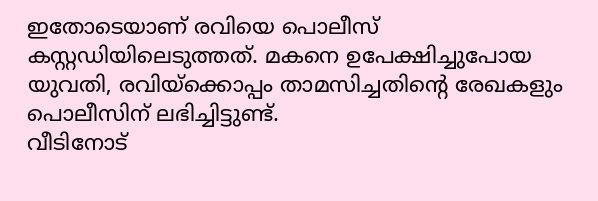ഇതോടെയാണ് രവിയെ പൊലീസ് കസ്റ്റഡിയിലെടുത്തത്. മകനെ ഉപേക്ഷിച്ചുപോയ യുവതി, രവിയ്ക്കൊപ്പം താമസിച്ചതിന്റെ രേഖകളും പൊലീസിന് ലഭിച്ചിട്ടുണ്ട്.
വീടിനോട്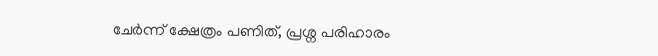ചേർന്ന് ക്ഷേത്രം പണിത്, പ്രശ്ന പരിഹാരം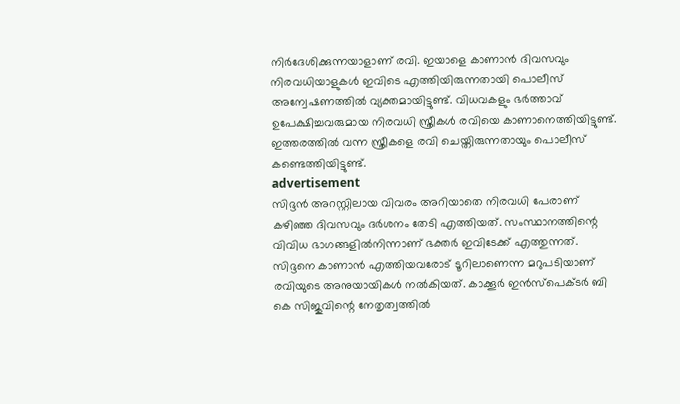നിർദേശിക്കുന്നയാളാണ് രവി. ഇയാളെ കാണാൻ ദിവസവും നിരവധിയാളുകൾ ഇവിടെ എത്തിയിരുന്നതായി പൊലീസ് അന്വേഷണത്തിൽ വ്യക്തമായിട്ടുണ്ട്. വിധവകളും ഭർത്താവ് ഉപേക്ഷിച്ചവരുമായ നിരവധി സ്ത്രീകൾ രവിയെ കാണാനെത്തിയിട്ടുണ്ട്. ഇത്തരത്തിൽ വന്ന സ്ത്രീകളെ രവി ചെയ്തിരുന്നതായും പൊലീസ് കണ്ടെത്തിയിട്ടുണ്ട്.
advertisement
സിദ്ദൻ അറസ്റ്റിലായ വിവരം അറിയാതെ നിരവധി പേരാണ് കഴിഞ്ഞ ദിവസവും ദർശനം തേടി എത്തിയത്. സംസ്ഥാനത്തിന്റെ വിവിധ ഭാഗങ്ങളിൽനിന്നാണ് ഭക്തർ ഇവിടേക്ക് എത്തുന്നത്. സിദ്ദനെ കാണാൻ എത്തിയവരോട് ടൂറിലാണെന്ന മറുപടിയാണ് രവിയുടെ അനുയായികൾ നൽകിയത്. കാക്കൂർ ഇൻസ്പെക്ടർ ബി കെ സിജുവിന്റെ നേതൃത്വത്തിൽ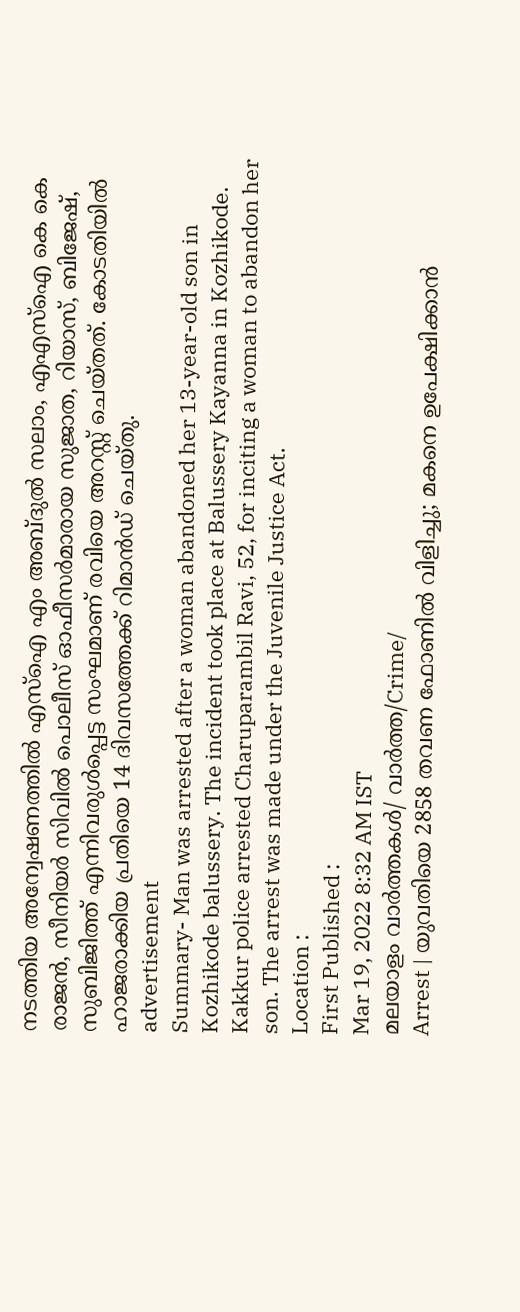നടത്തിയ അന്വേഷണത്തിൽ എസ്ഐ എം അബ്ദുൽ സലാം, എഎസ്ഐ കെ കെ രാജൻ, സീനിയർ സിവിൽ പൊലീസ് ഓഫീസർമാരായ സുജാത, റിയാസ്, ബിജേഷ്, സുബിജിത്ത് എന്നിവരുൾപ്പെട്ട സംഘമാണ് രവിയെ അറസ്റ്റ് ചെയ്തത്. കോടതിയിൽ ഹാജരാക്കിയ പ്രതിയെ 14 ദിവസത്തേക്ക് റിമാൻഡ് ചെയ്തു.
advertisement
Summary- Man was arrested after a woman abandoned her 13-year-old son in Kozhikode balussery. The incident took place at Balussery Kayanna in Kozhikode. Kakkur police arrested Charuparambil Ravi, 52, for inciting a woman to abandon her son. The arrest was made under the Juvenile Justice Act.
Location :
First Published :
Mar 19, 2022 8:32 AM IST
മലയാളം വാർത്തകൾ/ വാർത്ത/Crime/
Arrest | യുവതിയെ 2858 തവണ ഫോണിൽ വിളിച്ചു; മകനെ ഉപേക്ഷിക്കാൻ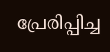പ്രേരിപ്പിച്ച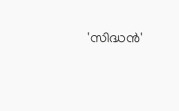'സിദ്ധൻ'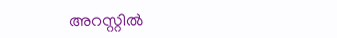അറസ്റ്റിൽ